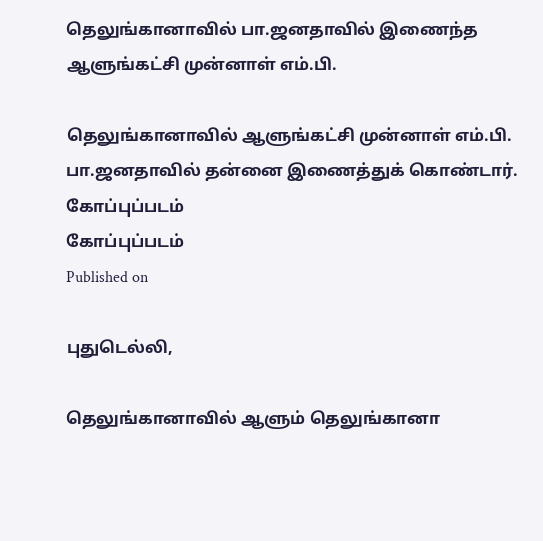தெலுங்கானாவில் பா.ஜனதாவில் இணைந்த ஆளுங்கட்சி முன்னாள் எம்.பி.

தெலுங்கானாவில் ஆளுங்கட்சி முன்னாள் எம்.பி. பா.ஜனதாவில் தன்னை இணைத்துக் கொண்டார்.
கோப்புப்படம்
கோப்புப்படம்
Published on

புதுடெல்லி,

தெலுங்கானாவில் ஆளும் தெலுங்கானா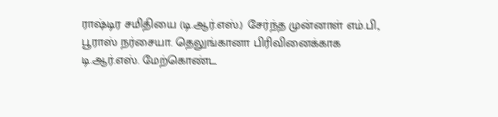ராஷ்டிர சமிதியை (டி.ஆர்.எஸ்.) சேர்ந்த முன்னாள் எம்.பி., பூராஸ் நர்சையா. தெலுங்கானா பிரிவினைக்காக டி.ஆர்.எஸ். மேற்கொண்ட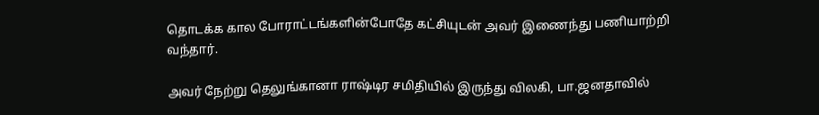தொடக்க கால போராட்டங்களின்போதே கட்சியுடன் அவர் இணைந்து பணியாற்றி வந்தார்.

அவர் நேற்று தெலுங்கானா ராஷ்டிர சமிதியில் இருந்து விலகி, பா.ஜனதாவில்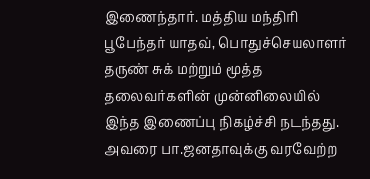இணைந்தார். மத்திய மந்திரி பூபேந்தர் யாதவ், பொதுச்செயலாளர் தருண் சுக் மற்றும் மூத்த தலைவர்களின் முன்னிலையில் இந்த இணைப்பு நிகழ்ச்சி நடந்தது. அவரை பா.ஜனதாவுக்கு வரவேற்ற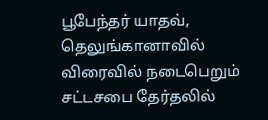பூபேந்தர் யாதவ், தெலுங்கானாவில் விரைவில் நடைபெறும் சட்டசபை தேர்தலில்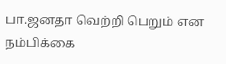பா.ஜனதா வெற்றி பெறும் என நம்பிக்கை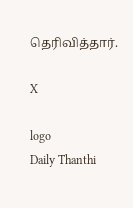தெரிவித்தார்.

X

logo
Daily Thanthi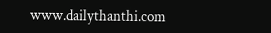www.dailythanthi.com